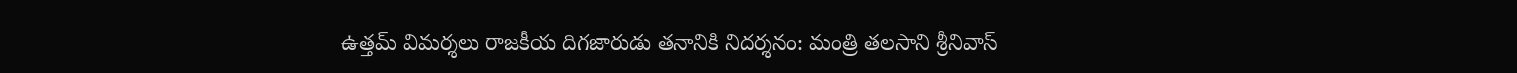ఉత్తమ్‌ విమర్శలు రాజకీయ దిగజారుడు తనానికి నిదర్శనం: మంత్రి తలసాని శ్రీనివాస్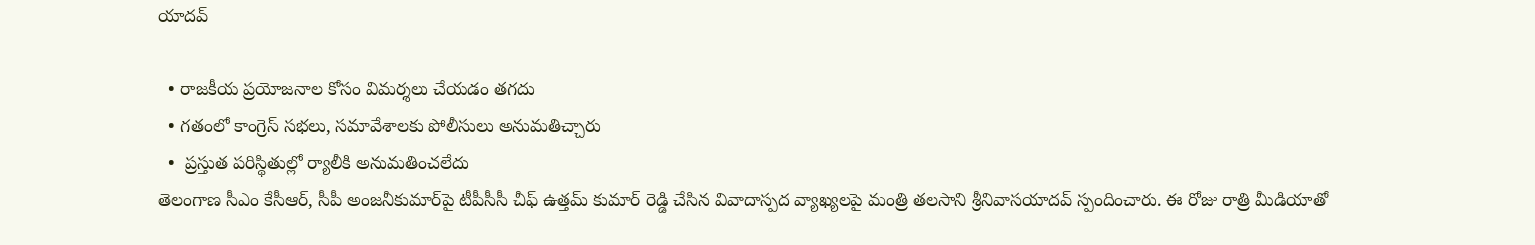యాదవ్

  • రాజకీయ ప్రయోజనాల కోసం విమర్శలు చేయడం తగదు
  • గతంలో కాంగ్రెస్‌ సభలు, సమావేశాలకు పోలీసులు అనుమతిచ్చారు
  •  ప్రస్తుత పరిస్థితుల్లో ర్యాలీకి అనుమతించలేదు
తెలంగాణ సీఎం కేసీఆర్, సీపీ అంజనీకుమార్‌పై టీపీసీసీ చీఫ్ ఉత్తమ్ కుమార్ రెడ్డి చేసిన వివాదాస్పద వ్యాఖ్యలపై మంత్రి తలసాని శ్రీనివాసయాదవ్ స్పందించారు. ఈ రోజు రాత్రి మీడియాతో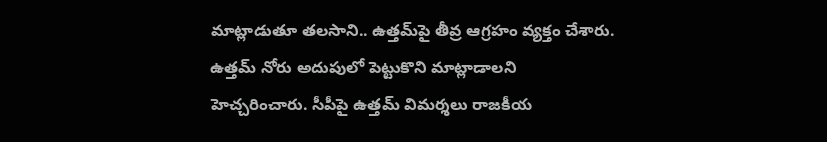మాట్లాడుతూ తలసాని.. ఉత్తమ్‌పై తీవ్ర ఆగ్రహం వ్యక్తం చేశారు. ఉత్తమ్ నోరు అదుపులో పెట్టుకొని మాట్లాడాలని హెచ్చరించారు. సీపీపై ఉత్తమ్‌ విమర్శలు రాజకీయ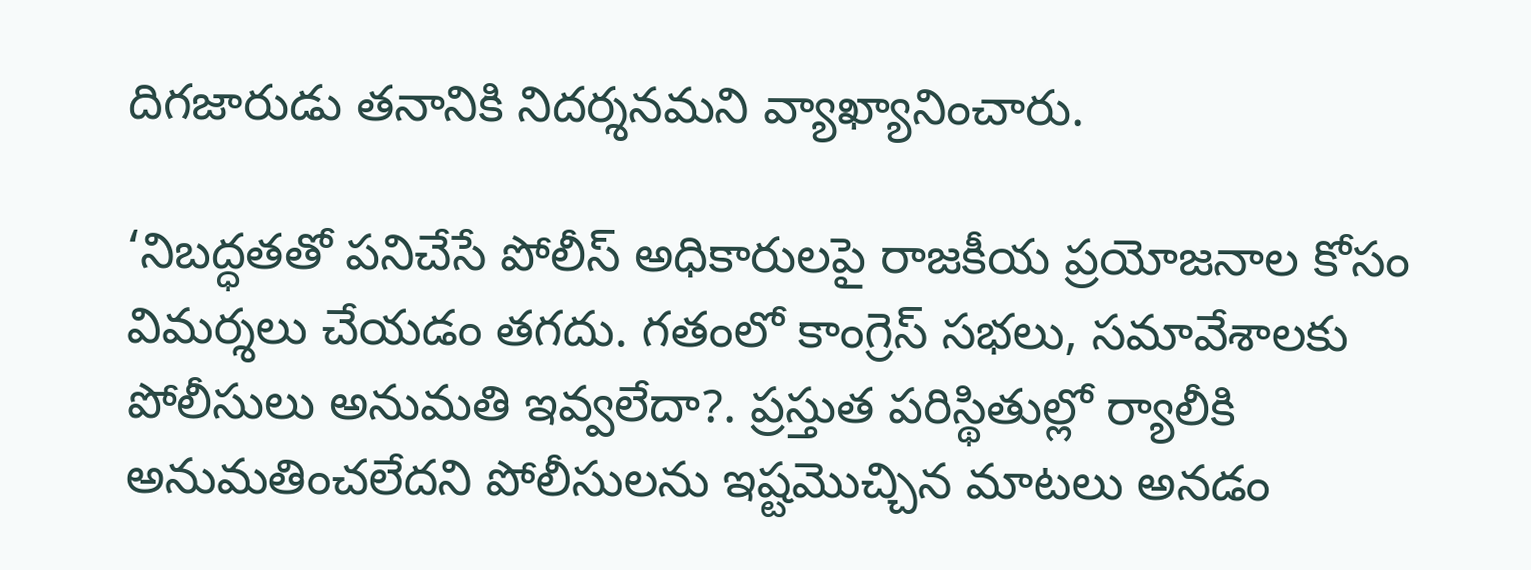దిగజారుడు తనానికి నిదర్శనమని వ్యాఖ్యానించారు.

‘నిబద్ధతతో పనిచేసే పోలీస్ అధికారులపై రాజకీయ ప్రయోజనాల కోసం విమర్శలు చేయడం తగదు. గతంలో కాంగ్రెస్‌ సభలు, సమావేశాలకు పోలీసులు అనుమతి ఇవ్వలేదా?. ప్రస్తుత పరిస్థితుల్లో ర్యాలీకి అనుమతించలేదని పోలీసులను ఇష్టమొచ్చిన మాటలు అనడం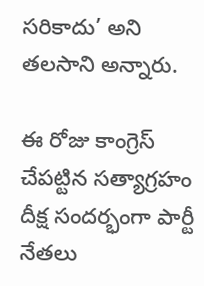సరికాదు’ అని తలసాని అన్నారు.

ఈ రోజు కాంగ్రెస్ చేపట్టిన సత్యాగ్రహం దీక్ష సందర్భంగా పార్టీ నేతలు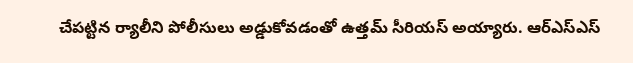చేపట్టిన ర్యాలీని పోలీసులు అడ్డుకోవడంతో ఉత్తమ్ సీరియస్ అయ్యారు. ఆర్ఎస్ఎస్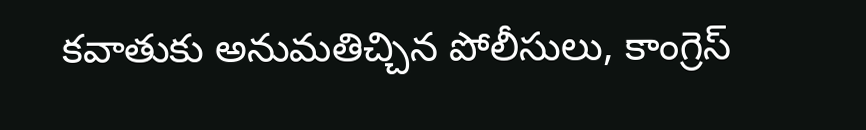కవాతుకు అనుమతిచ్చిన పోలీసులు, కాంగ్రెస్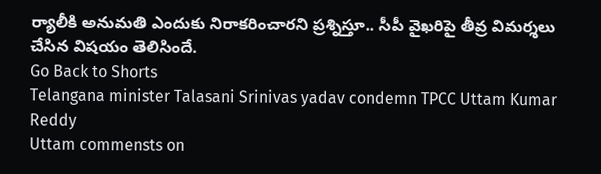ర్యాలీకి అనుమతి ఎందుకు నిరాకరించారని ప్రశ్నిస్తూ.. సీపీ వైఖరిపై తీవ్ర విమర్శలు చేసిన విషయం తెలిసిందే.
Go Back to Shorts
Telangana minister Talasani Srinivas yadav condemn TPCC Uttam Kumar Reddy
Uttam commensts on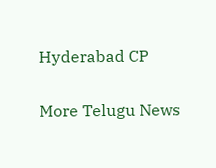Hyderabad CP

More Telugu News